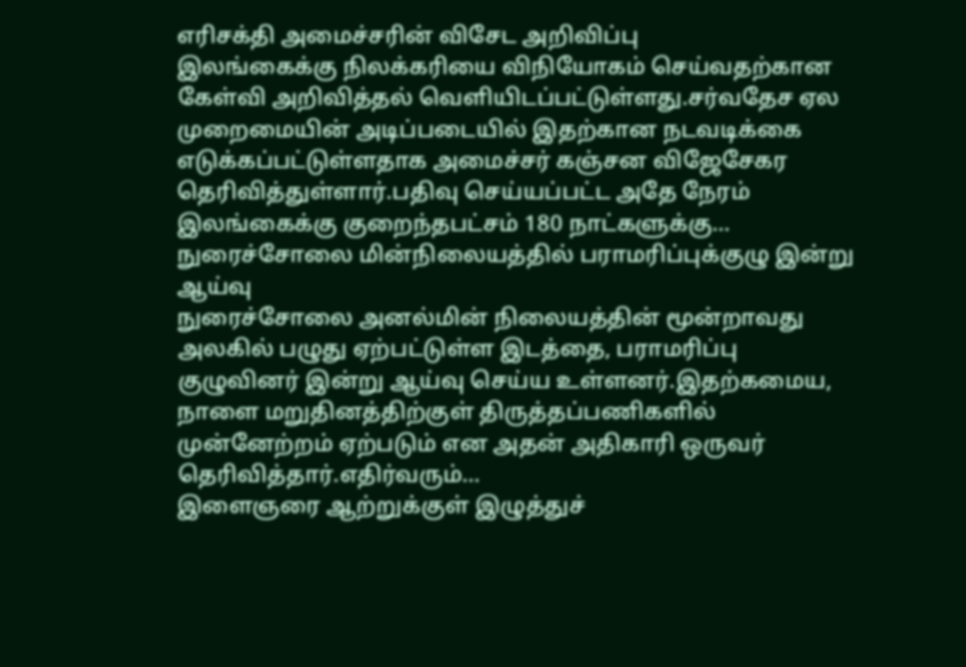எரிசக்தி அமைச்சரின் விசேட அறிவிப்பு
இலங்கைக்கு நிலக்கரியை விநியோகம் செய்வதற்கான கேள்வி அறிவித்தல் வெளியிடப்பட்டுள்ளது.சர்வதேச ஏல முறைமையின் அடிப்படையில் இதற்கான நடவடிக்கை எடுக்கப்பட்டுள்ளதாக அமைச்சர் கஞ்சன விஜேசேகர தெரிவித்துள்ளார்.பதிவு செய்யப்பட்ட அதே நேரம் இலங்கைக்கு குறைந்தபட்சம் 180 நாட்களுக்கு...
நுரைச்சோலை மின்நிலையத்தில் பராமரிப்புக்குழு இன்று ஆய்வு
நுரைச்சோலை அனல்மின் நிலையத்தின் மூன்றாவது அலகில் பழுது ஏற்பட்டுள்ள இடத்தை, பராமரிப்பு குழுவினர் இன்று ஆய்வு செய்ய உள்ளனர்.இதற்கமைய, நாளை மறுதினத்திற்குள் திருத்தப்பணிகளில் முன்னேற்றம் ஏற்படும் என அதன் அதிகாரி ஒருவர் தெரிவித்தார்.எதிர்வரும்...
இளைஞரை ஆற்றுக்குள் இழுத்துச்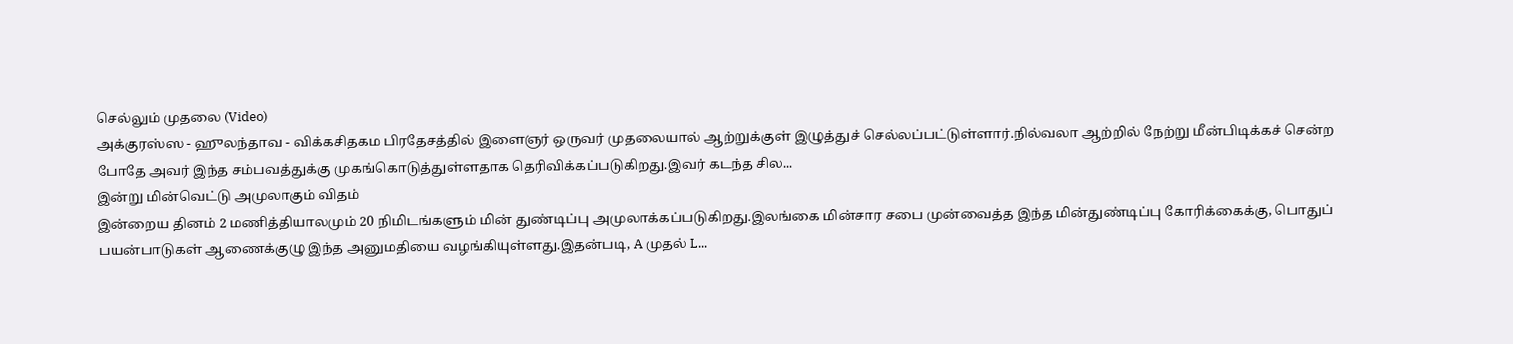செல்லும் முதலை (Video)
அக்குரஸ்ஸ - ஹுலந்தாவ - விக்கசிதகம பிரதேசத்தில் இளைஞர் ஒருவர் முதலையால் ஆற்றுக்குள் இழுத்துச் செல்லப்பட்டுள்ளார்.நில்வலா ஆற்றில் நேற்று மீன்பிடிக்கச் சென்ற போதே அவர் இந்த சம்பவத்துக்கு முகங்கொடுத்துள்ளதாக தெரிவிக்கப்படுகிறது.இவர் கடந்த சில...
இன்று மின்வெட்டு அமுலாகும் விதம்
இன்றைய தினம் 2 மணித்தியாலமும் 20 நிமிடங்களும் மின் துண்டிப்பு அமுலாக்கப்படுகிறது.இலங்கை மின்சார சபை முன்வைத்த இந்த மின்துண்டிப்பு கோரிக்கைக்கு, பொதுப் பயன்பாடுகள் ஆணைக்குழு இந்த அனுமதியை வழங்கியுள்ளது.இதன்படி, A முதல் L...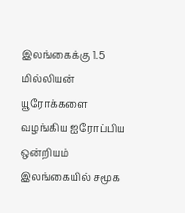இலங்கைக்கு 1.5 மில்லியன் யூரோக்களை வழங்கிய ஐரோப்பிய ஒன்றியம்
இலங்கையில் சமூக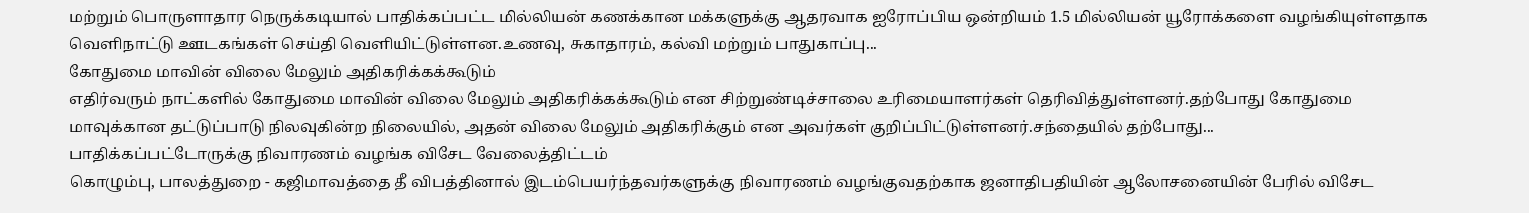மற்றும் பொருளாதார நெருக்கடியால் பாதிக்கப்பட்ட மில்லியன் கணக்கான மக்களுக்கு ஆதரவாக ஐரோப்பிய ஒன்றியம் 1.5 மில்லியன் யூரோக்களை வழங்கியுள்ளதாக வெளிநாட்டு ஊடகங்கள் செய்தி வெளியிட்டுள்ளன.உணவு, சுகாதாரம், கல்வி மற்றும் பாதுகாப்பு...
கோதுமை மாவின் விலை மேலும் அதிகரிக்கக்கூடும்
எதிர்வரும் நாட்களில் கோதுமை மாவின் விலை மேலும் அதிகரிக்கக்கூடும் என சிற்றுண்டிச்சாலை உரிமையாளர்கள் தெரிவித்துள்ளனர்.தற்போது கோதுமை மாவுக்கான தட்டுப்பாடு நிலவுகின்ற நிலையில், அதன் விலை மேலும் அதிகரிக்கும் என அவர்கள் குறிப்பிட்டுள்ளனர்.சந்தையில் தற்போது...
பாதிக்கப்பட்டோருக்கு நிவாரணம் வழங்க விசேட வேலைத்திட்டம்
கொழும்பு, பாலத்துறை - கஜிமாவத்தை தீ விபத்தினால் இடம்பெயர்ந்தவர்களுக்கு நிவாரணம் வழங்குவதற்காக ஜனாதிபதியின் ஆலோசனையின் பேரில் விசேட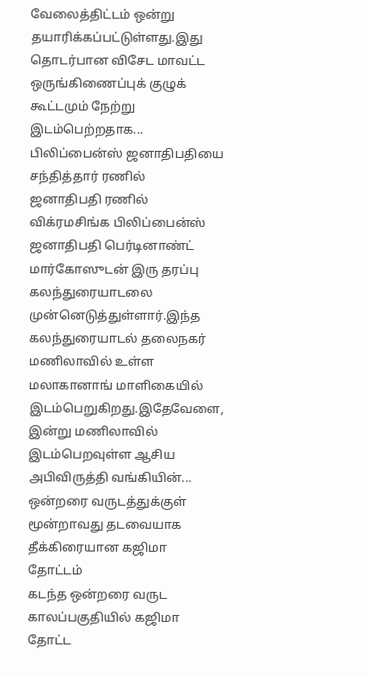வேலைத்திட்டம் ஒன்று தயாரிக்கப்பட்டுள்ளது.இது தொடர்பான விசேட மாவட்ட ஒருங்கிணைப்புக் குழுக் கூட்டமும் நேற்று இடம்பெற்றதாக...
பிலிப்பைன்ஸ் ஜனாதிபதியை சந்தித்தார் ரணில்
ஜனாதிபதி ரணில் விக்ரமசிங்க பிலிப்பைன்ஸ் ஜனாதிபதி பெர்டினாண்ட் மார்கோஸுடன் இரு தரப்பு கலந்துரையாடலை முன்னெடுத்துள்ளார்.இந்த கலந்துரையாடல் தலைநகர் மணிலாவில் உள்ள மலாகானாங் மாளிகையில் இடம்பெறுகிறது.இதேவேளை, இன்று மணிலாவில் இடம்பெறவுள்ள ஆசிய அபிவிருத்தி வங்கியின்...
ஒன்றரை வருடத்துக்குள் மூன்றாவது தடவையாக தீக்கிரையான கஜிமா தோட்டம்
கடந்த ஒன்றரை வருட காலப்பகுதியில் கஜிமா தோட்ட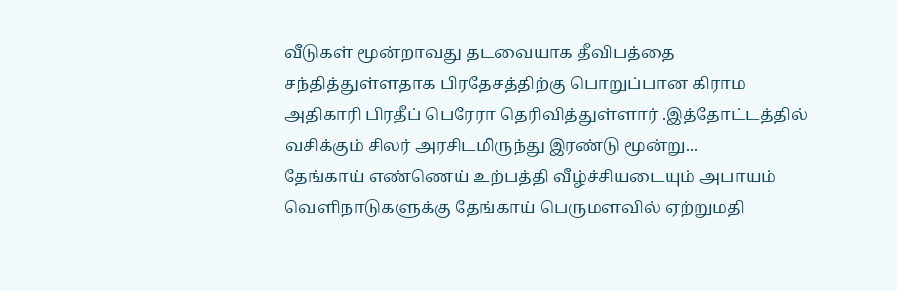வீடுகள் மூன்றாவது தடவையாக தீவிபத்தை சந்தித்துள்ளதாக பிரதேசத்திற்கு பொறுப்பான கிராம அதிகாரி பிரதீப் பெரேரா தெரிவித்துள்ளார் .இத்தோட்டத்தில் வசிக்கும் சிலர் அரசிடமிருந்து இரண்டு மூன்று...
தேங்காய் எண்ணெய் உற்பத்தி வீழ்ச்சியடையும் அபாயம்
வெளிநாடுகளுக்கு தேங்காய் பெருமளவில் ஏற்றுமதி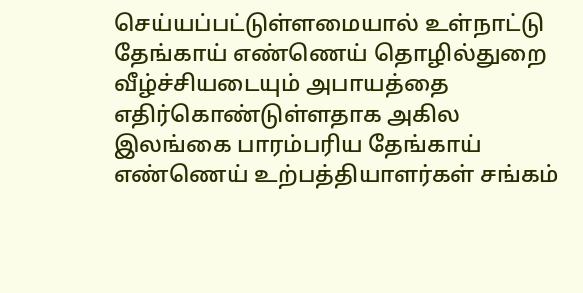செய்யப்பட்டுள்ளமையால் உள்நாட்டு தேங்காய் எண்ணெய் தொழில்துறை வீழ்ச்சியடையும் அபாயத்தை எதிர்கொண்டுள்ளதாக அகில இலங்கை பாரம்பரிய தேங்காய் எண்ணெய் உற்பத்தியாளர்கள் சங்கம்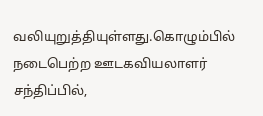வலியுறுத்தியுள்ளது.கொழும்பில் நடைபெற்ற ஊடகவியலாளர் சந்திப்பில்,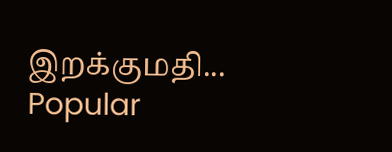இறக்குமதி...
Popular